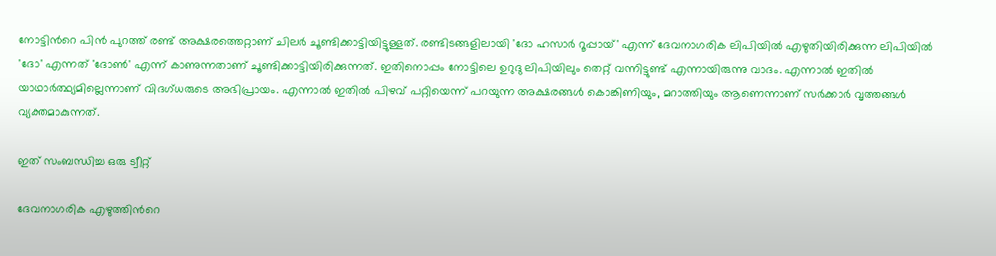നോട്ടിന്‍റെ പിന്‍ പുറത്ത് രണ്ട് അക്ഷരത്തെറ്റാണ് ചിലര്‍ ചൂണ്ടിക്കാട്ടിയിട്ടുള്ളത്. രണ്ടിടങ്ങളിലായി 'ദോ ഹസാര്‍ റൂപ്പായ്' എന്ന് ദേവനാഗരിക ലിപിയില്‍ എഴുതിയിരിക്കുന്ന ലിപിയില്‍ 'ദോ' എന്നത് 'ദോണ്‍' എന്ന് കാണുന്നതാണ് ചൂണ്ടിക്കാട്ടിയിരിക്കുന്നത്. ഇതിനൊപ്പം നോട്ടിലെ ഉറുദു ലിപിയിലും തെറ്റ് വന്നിട്ടുണ്ട് എന്നായിരുന്നു വാദം. എന്നാല്‍ ഇതില്‍ യാഥാര്‍ത്ഥ്യമില്ലെന്നാണ് വിദഗ്ധരുടെ അഭിപ്രായം. എന്നാല്‍ ഇതില്‍ പിഴവ് പറ്റിയെന്ന് പറയുന്ന അക്ഷരങ്ങള്‍ കൊങ്കിണിയും, മറാത്തിയും ആണെന്നാണ് സര്‍ക്കാര്‍ വൃത്തങ്ങള്‍ വ്യക്തമാകുന്നത്.

ഇത് സംബന്ധിച്ച ഒരു ട്വീറ്റ്

ദേവനാഗരിക എഴുത്തിന്‍റെ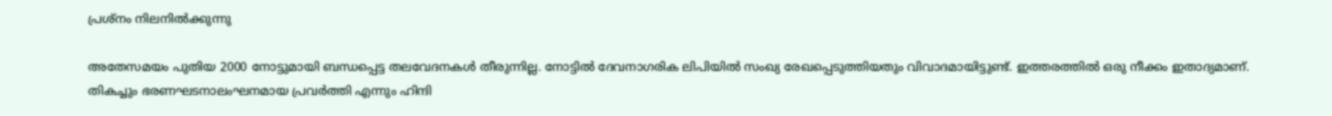പ്രശ്നം നിലനില്‍ക്കുന്നു

അതേസമയം പുതിയ 2000 നോട്ടുമായി ബന്ധപ്പെട്ട തലവേദനകള്‍ തീരുന്നില്ല. നോട്ടില്‍ ദേവനാഗരിക ലിപിയില്‍ സംഖ്യ രേഖപ്പെടുത്തിയതും വിവാദമായിട്ടുണ്ട്. ഇത്തരത്തില്‍ ഒരു നീക്കം ഇതാദ്യമാണ്. തികച്ചും ഭരണഘടനാലംഘനമായ പ്രവര്‍ത്തി എന്നും ഹിന്ദി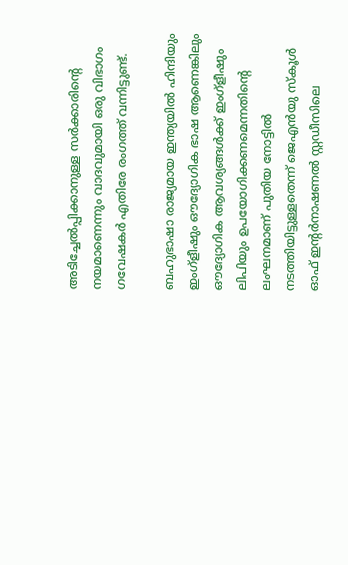അടിച്ചേല്‍പ്പിക്കാനുള്ള സര്‍ക്കാരിന്‍റെ നയമാണെന്നും വാദവുമായി ഒരു വിഭാഗം ഗവേഷകര്‍ എതിരേ രംഗത്ത് വന്നിട്ടുണ്ട്.

ബഹുഭാഷാ രാജ്യമായ ഇന്ത്യയില്‍ ഹിന്ദിയും ഇംഗ്‌ളീഷും ഔദ്യോഗിക ഭാഷ ആണെങ്കിലും ഔദ്യോഗിക ആവശ്യങ്ങള്‍ക്ക് ഇംഗ്‌ളീഷും ലിപിയും ഉപയോഗിക്കണമെന്നതിന്‍റെ ലംഘനമാണ് പുതിയ നോട്ടില്‍ നടത്തിയിട്ടുള്ളതെന്ന് ജെഎന്‍യു സ്‌കൂള്‍ ഓഫ് ഇന്‍റര്‍നാഷണല്‍ സ്റ്റഡീസിലെ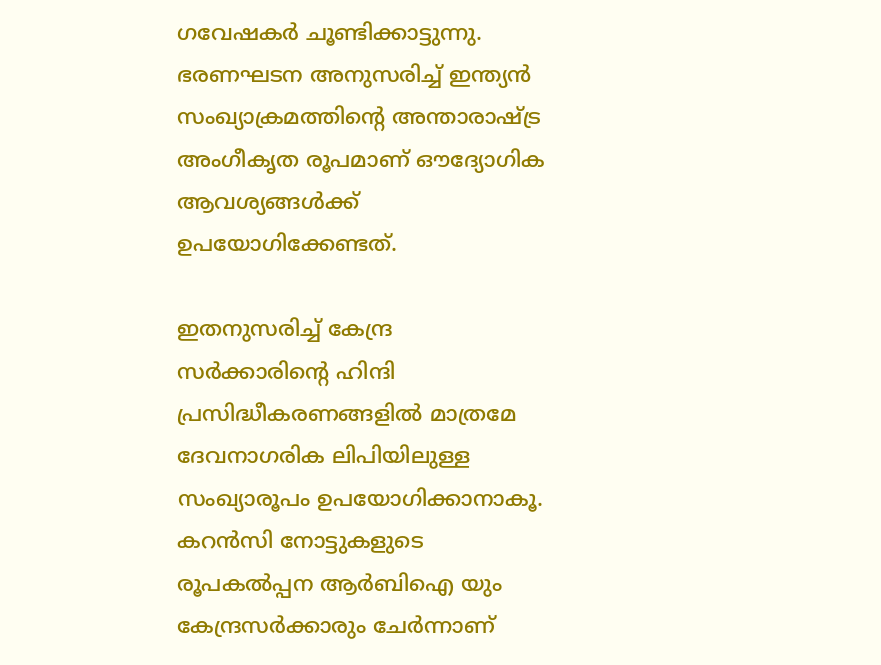ഗവേഷകര്‍ ചൂണ്ടിക്കാട്ടുന്നു. ഭരണഘടന അനുസരിച്ച് ഇന്ത്യന്‍ സംഖ്യാക്രമത്തിന്‍റെ അന്താരാഷ്ട്ര അംഗീകൃത രൂപമാണ് ഔദ്യോഗിക ആവശ്യങ്ങള്‍ക്ക് ഉപയോഗിക്കേണ്ടത്.

ഇതനുസരിച്ച് കേന്ദ്ര സര്‍ക്കാരിന്‍റെ ഹിന്ദി പ്രസിദ്ധീകരണങ്ങളില്‍ മാത്രമേ ദേവനാഗരിക ലിപിയിലുള്ള സംഖ്യാരൂപം ഉപയോഗിക്കാനാകൂ. കറന്‍സി നോട്ടുകളുടെ രൂപകല്‍പ്പന ആര്‍ബിഐ യും കേന്ദ്രസര്‍ക്കാരും ചേര്‍ന്നാണ്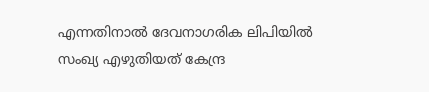എന്നതിനാല്‍ ദേവനാഗരിക ലിപിയില്‍ സംഖ്യ എഴുതിയത് കേന്ദ്ര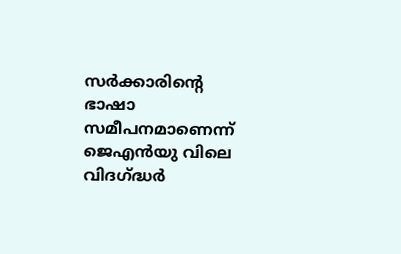സര്‍ക്കാരിന്‍റെ ഭാഷാ സമീപനമാണെന്ന് ജെഎന്‍യു വിലെ വിദഗ്ദ്ധര്‍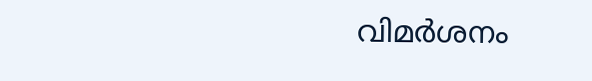വിമര്‍ശനം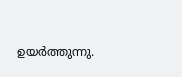ഉയര്‍ത്തുന്നു.